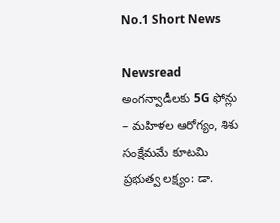No.1 Short News

Newsread
అంగన్వాడీలకు 5G ఫోన్లు – మహిళల ఆరోగ్యం, శిశు సంక్షేమమే కూటమి ప్రభుత్వ లక్ష్యం: డా.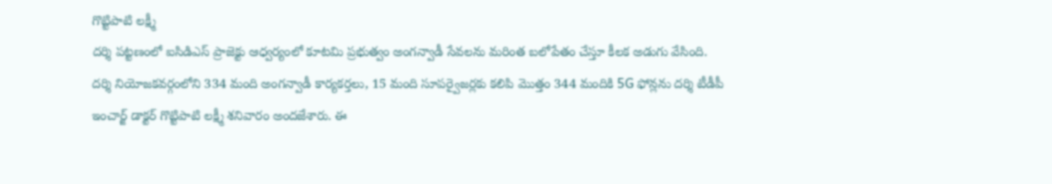గొట్టిపాటి లక్ష్మీ
దర్శి పట్టణంలో ఐసిడిఎస్ ప్రాజెక్టు ఆధ్వర్యంలో కూటమి ప్రభుత్వం అంగన్వాడీ సేవలను మరింత బలోపేతం చేస్తూ కీలక అడుగు వేసింది. దర్శి నియోజకవర్గంలోని 334 మంది అంగన్వాడీ కార్యకర్తలు, 15 మంది సూపర్వైజర్లకు కలిపి మొత్తం 344 మందికి 5G ఫోన్లను దర్శి టీడీపీ ఇంచార్జ్ డాక్టర్ గొట్టిపాటి లక్ష్మీ శనివారం అందజేశారు. ఈ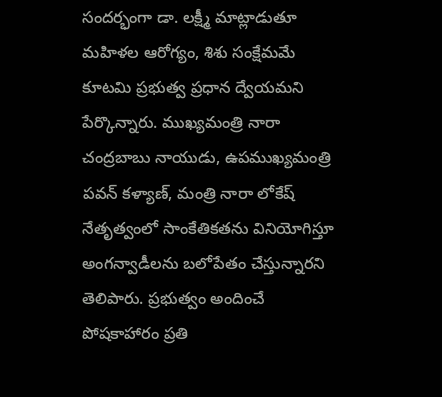సందర్భంగా డా. లక్ష్మీ మాట్లాడుతూ మహిళల ఆరోగ్యం, శిశు సంక్షేమమే కూటమి ప్రభుత్వ ప్రధాన ద్వేయమని పేర్కొన్నారు. ముఖ్యమంత్రి నారా చంద్రబాబు నాయుడు, ఉపముఖ్యమంత్రి పవన్ కళ్యాణ్, మంత్రి నారా లోకేష్ నేతృత్వంలో సాంకేతికతను వినియోగిస్తూ అంగన్వాడీలను బలోపేతం చేస్తున్నారని తెలిపారు. ప్రభుత్వం అందించే పోషకాహారం ప్రతి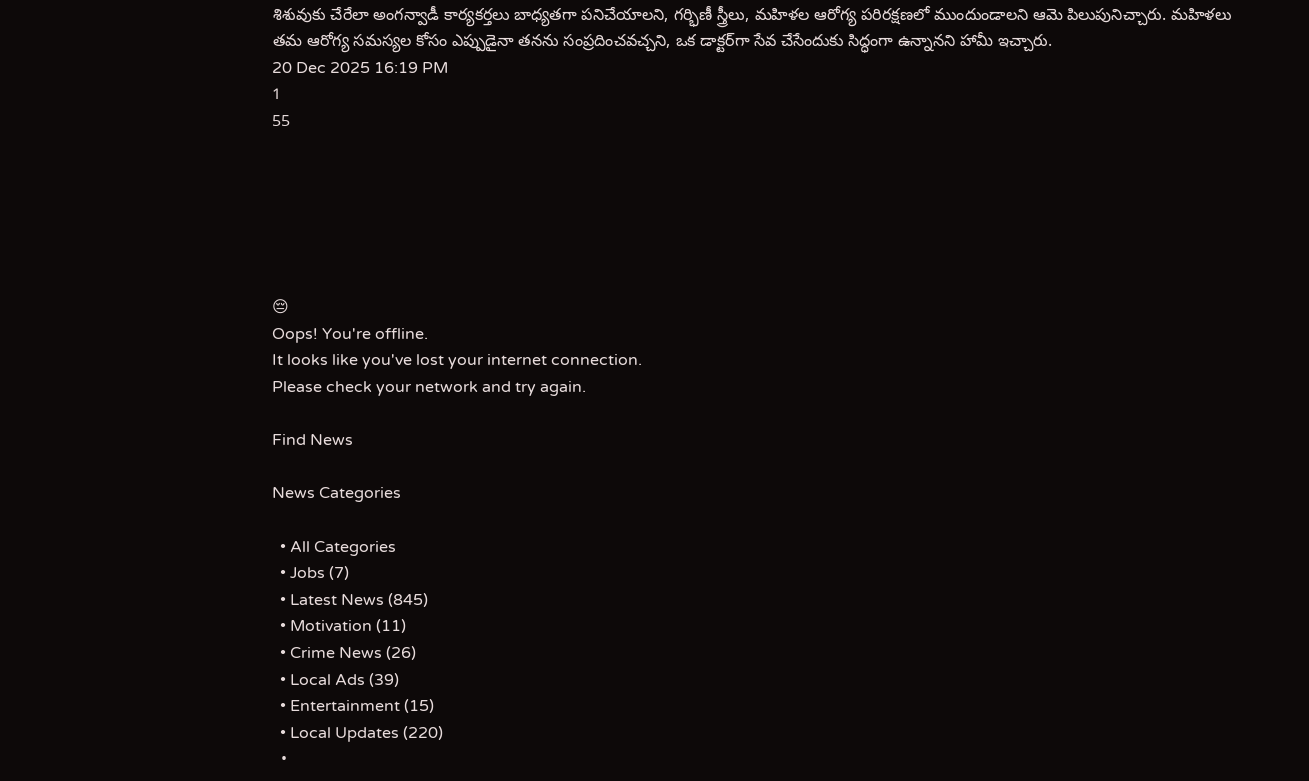శిశువుకు చేరేలా అంగన్వాడీ కార్యకర్తలు బాధ్యతగా పనిచేయాలని, గర్భిణీ స్త్రీలు, మహిళల ఆరోగ్య పరిరక్షణలో ముందుండాలని ఆమె పిలుపునిచ్చారు. మహిళలు తమ ఆరోగ్య సమస్యల కోసం ఎప్పుడైనా తనను సంప్రదించవచ్చని, ఒక డాక్టర్‌గా సేవ చేసేందుకు సిద్ధంగా ఉన్నానని హామీ ఇచ్చారు.
20 Dec 2025 16:19 PM
1
55






😔
Oops! You're offline.
It looks like you've lost your internet connection.
Please check your network and try again.

Find News

News Categories

  • All Categories
  • Jobs (7)
  • Latest News (845)
  • Motivation (11)
  • Crime News (26)
  • Local Ads (39)
  • Entertainment (15)
  • Local Updates (220)
  •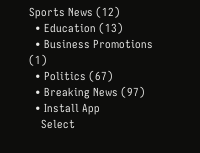Sports News (12)
  • Education (13)
  • Business Promotions (1)
  • Politics (67)
  • Breaking News (97)
  • Install App
    Select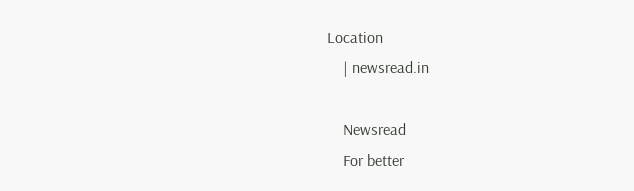Location
    | newsread.in

    Newsread
    For better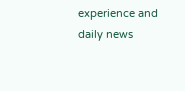experience and daily news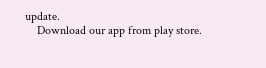update.
    Download our app from play store.